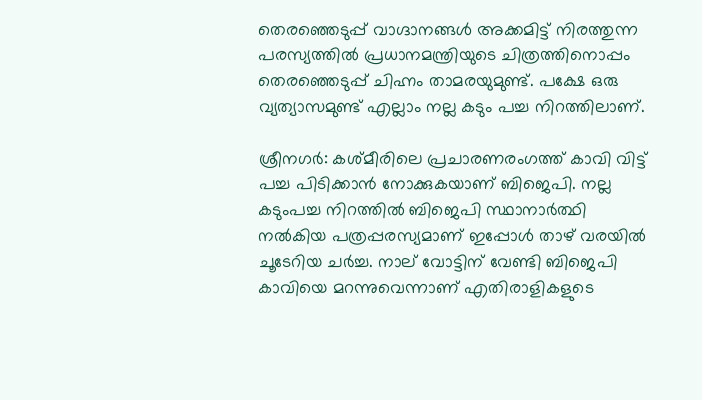തെരഞ്ഞെടുപ്പ് വാഗ്ദാനങ്ങൾ അക്കമിട്ട് നിരത്തുന്ന പരസ്യത്തിൽ പ്രധാനമന്ത്രിയുടെ ചിത്രത്തിനൊപ്പം തെരഞ്ഞെടുപ്പ് ചിഹ്നം താമരയുമുണ്ട്. പക്ഷേ ഒരു വ്യത്യാസമുണ്ട് എല്ലാം നല്ല കടും പച്ച നിറത്തിലാണ്.

ശ്രീനഗര്‍: കശ്മീരിലെ പ്രചാരണരംഗത്ത് കാവി വിട്ട് പച്ച പിടിക്കാന്‍ നോക്കുകയാണ് ബിജെപി. നല്ല കടുംപച്ച നിറത്തില്‍ ബിജെപി സ്ഥാനാർത്ഥി നൽകിയ പത്രപ്പരസ്യമാണ് ഇപ്പോൾ താഴ് വരയിൽ ചൂടേറിയ ചർച്ച. നാല് വോട്ടിന് വേണ്ടി ബിജെപി കാവിയെ മറന്നുവെന്നാണ് എതിരാളികളുടെ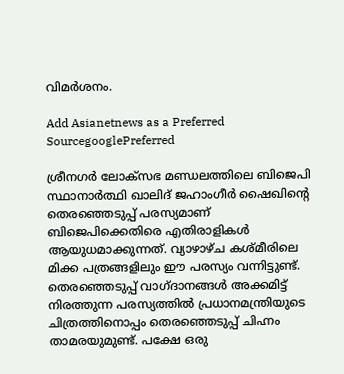വിമർശനം.

Add Asianetnews as a Preferred SourcegooglePreferred

ശ്രീനഗർ ലോക്സഭ മണ്ഡലത്തിലെ ബിജെപി സ്ഥാനാർത്ഥി ഖാലിദ് ജഹാംഗീർ ഷൈഖിന്റെ തെരഞ്ഞെടുപ്പ് പരസ്യമാണ് ബിജെപിക്കെതിരെ എതിരാളികൾ ആയുധമാക്കുന്നത്. വ്യാഴാഴ്ച കശ്മീരിലെ മിക്ക പത്രങ്ങളിലും ഈ പരസ്യം വന്നിട്ടുണ്ട്. തെരഞ്ഞെടുപ്പ് വാഗ്ദാനങ്ങൾ അക്കമിട്ട് നിരത്തുന്ന പരസ്യത്തിൽ പ്രധാനമന്ത്രിയുടെ ചിത്രത്തിനൊപ്പം തെരഞ്ഞെടുപ്പ് ചിഹ്നം താമരയുമുണ്ട്. പക്ഷേ ഒരു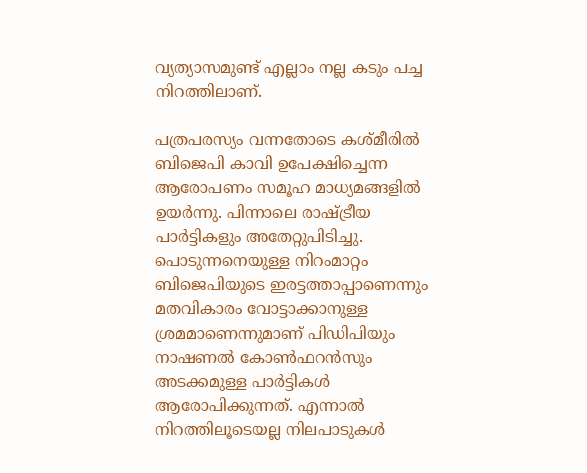വ്യത്യാസമുണ്ട് എല്ലാം നല്ല കടും പച്ച നിറത്തിലാണ്.

പത്രപരസ്യം വന്നതോടെ കശ്മീരിൽ ബിജെപി കാവി ഉപേക്ഷിച്ചെന്ന ആരോപണം സമൂഹ മാധ്യമങ്ങളിൽ ഉയര്‍ന്നു. പിന്നാലെ രാഷ്ട്രീയ പാർട്ടികളും അതേറ്റുപിടിച്ചു. പൊടുന്നനെയുള്ള നിറംമാറ്റം ബിജെപിയുടെ ഇരട്ടത്താപ്പാണെന്നും മതവികാരം വോട്ടാക്കാനുള്ള ശ്രമമാണെന്നുമാണ് പിഡിപിയും നാഷണൽ കോൺഫറൻസും അടക്കമുള്ള പാർട്ടികൾ ആരോപിക്കുന്നത്. എന്നാൽ നിറത്തിലൂടെയല്ല നിലപാടുകൾ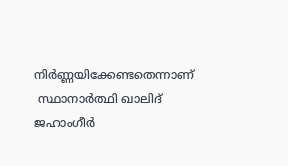നിർണ്ണയിക്കേണ്ടതെന്നാണ്
 സ്ഥാനാർത്ഥി ഖാലിദ് ജഹാംഗീർ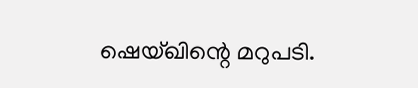ഷെയ്ഖിന്റെ മറുപടി.